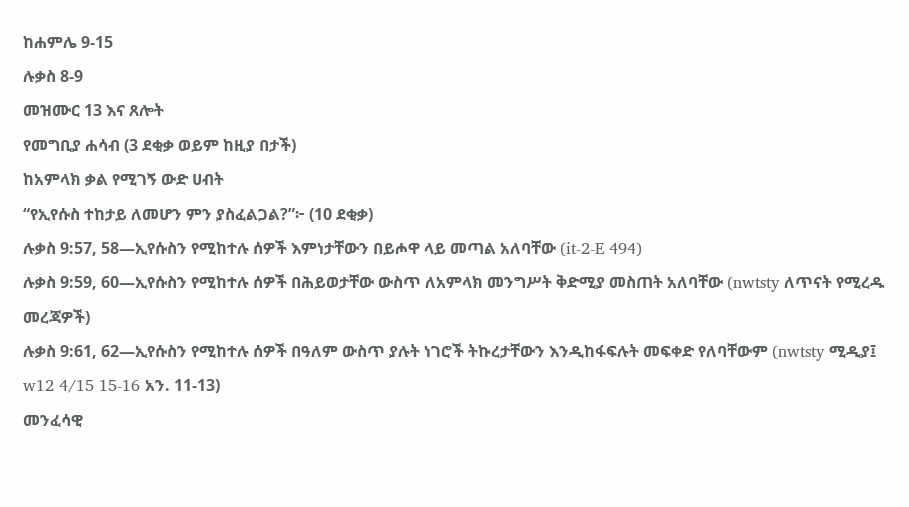ከሐምሌ 9-15
ሉቃስ 8-9
መዝሙር 13 እና ጸሎት
የመግቢያ ሐሳብ (3 ደቂቃ ወይም ከዚያ በታች)
ከአምላክ ቃል የሚገኝ ውድ ሀብት
“የኢየሱስ ተከታይ ለመሆን ምን ያስፈልጋል?”፦ (10 ደቂቃ)
ሉቃስ 9:57, 58—ኢየሱስን የሚከተሉ ሰዎች እምነታቸውን በይሖዋ ላይ መጣል አለባቸው (it-2-E 494)
ሉቃስ 9:59, 60—ኢየሱስን የሚከተሉ ሰዎች በሕይወታቸው ውስጥ ለአምላክ መንግሥት ቅድሚያ መስጠት አለባቸው (nwtsty ለጥናት የሚረዱ መረጃዎች)
ሉቃስ 9:61, 62—ኢየሱስን የሚከተሉ ሰዎች በዓለም ውስጥ ያሉት ነገሮች ትኩረታቸውን እንዲከፋፍሉት መፍቀድ የለባቸውም (nwtsty ሚዲያ፤ w12 4/15 15-16 አን. 11-13)
መንፈሳዊ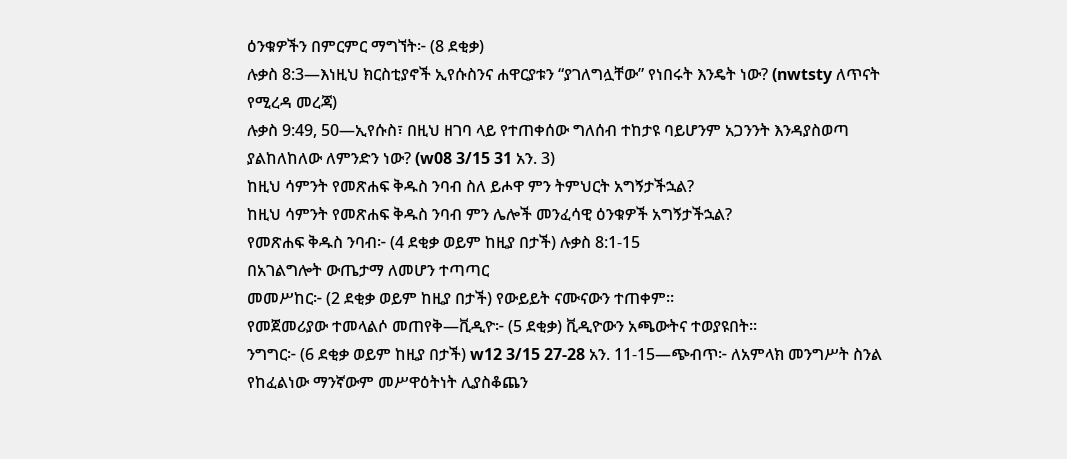ዕንቁዎችን በምርምር ማግኘት፦ (8 ደቂቃ)
ሉቃስ 8:3—እነዚህ ክርስቲያኖች ኢየሱስንና ሐዋርያቱን “ያገለግሏቸው” የነበሩት እንዴት ነው? (nwtsty ለጥናት የሚረዳ መረጃ)
ሉቃስ 9:49, 50—ኢየሱስ፣ በዚህ ዘገባ ላይ የተጠቀሰው ግለሰብ ተከታዩ ባይሆንም አጋንንት እንዳያስወጣ ያልከለከለው ለምንድን ነው? (w08 3/15 31 አን. 3)
ከዚህ ሳምንት የመጽሐፍ ቅዱስ ንባብ ስለ ይሖዋ ምን ትምህርት አግኝታችኋል?
ከዚህ ሳምንት የመጽሐፍ ቅዱስ ንባብ ምን ሌሎች መንፈሳዊ ዕንቁዎች አግኝታችኋል?
የመጽሐፍ ቅዱስ ንባብ፦ (4 ደቂቃ ወይም ከዚያ በታች) ሉቃስ 8:1-15
በአገልግሎት ውጤታማ ለመሆን ተጣጣር
መመሥከር፦ (2 ደቂቃ ወይም ከዚያ በታች) የውይይት ናሙናውን ተጠቀም።
የመጀመሪያው ተመላልሶ መጠየቅ—ቪዲዮ፦ (5 ደቂቃ) ቪዲዮውን አጫውትና ተወያዩበት።
ንግግር፦ (6 ደቂቃ ወይም ከዚያ በታች) w12 3/15 27-28 አን. 11-15—ጭብጥ፦ ለአምላክ መንግሥት ስንል የከፈልነው ማንኛውም መሥዋዕትነት ሊያስቆጨን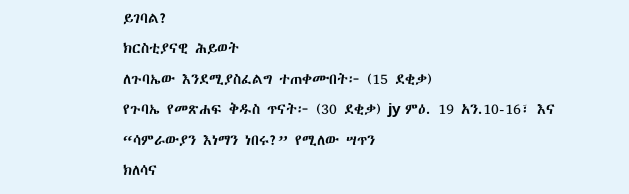ይገባል?
ክርስቲያናዊ ሕይወት
ለጉባኤው እንደሚያስፈልግ ተጠቀሙበት፦ (15 ደቂቃ)
የጉባኤ የመጽሐፍ ቅዱስ ጥናት፦ (30 ደቂቃ) jy ምዕ. 19 አን.10-16፣ እና “ሳምራውያን እነማን ነበሩ?” የሚለው ሣጥን
ክለሳና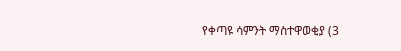የቀጣዩ ሳምንት ማስተዋወቂያ (3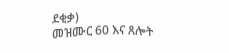ደቂቃ)
መዝሙር 60 እና ጸሎት